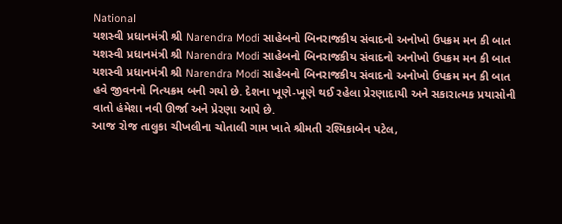National
યશસ્વી પ્રધાનમંત્રી શ્રી Narendra Modi સાહેબનો બિનરાજકીય સંવાદનો અનોખો ઉપક્રમ મન કી બાત
યશસ્વી પ્રધાનમંત્રી શ્રી Narendra Modi સાહેબનો બિનરાજકીય સંવાદનો અનોખો ઉપક્રમ મન કી બાત
યશસ્વી પ્રધાનમંત્રી શ્રી Narendra Modi સાહેબનો બિનરાજકીય સંવાદનો અનોખો ઉપક્રમ મન કી બાત હવે જીવનનો નિત્યક્રમ બની ગયો છે. દેશના ખૂણે-ખૂણે થઈ રહેલા પ્રેરણાદાયી અને સકારાત્મક પ્રયાસોની વાતો હંમેશા નવી ઊર્જા અને પ્રેરણા આપે છે.
આજ રોજ તાલુકા ચીખલીના ચોતાલી ગામ ખાતે શ્રીમતી રશ્મિકાબેન પટેલ,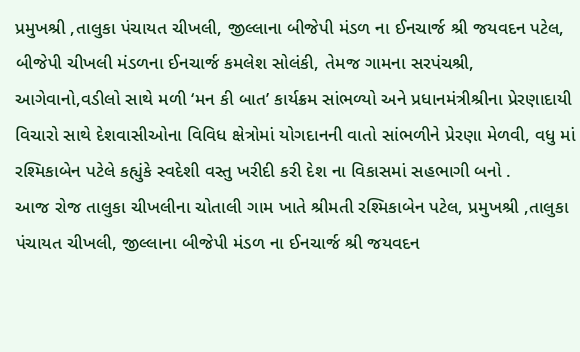પ્રમુખશ્રી ,તાલુકા પંચાયત ચીખલી, જીલ્લાના બીજેપી મંડળ ના ઈનચાર્જ શ્રી જયવદન પટેલ, બીજેપી ચીખલી મંડળના ઈનચાર્જ કમલેશ સોલંકી, તેમજ ગામના સરપંચશ્રી, આગેવાનો,વડીલો સાથે મળી ‘મન કી બાત’ કાર્યક્રમ સાંભળ્યો અને પ્રધાનમંત્રીશ્રીના પ્રેરણાદાયી વિચારો સાથે દેશવાસીઓના વિવિધ ક્ષેત્રોમાં યોગદાનની વાતો સાંભળીને પ્રેરણા મેળવી, વધુ માં રશ્મિકાબેન પટેલે કહ્યુંકે સ્વદેશી વસ્તુ ખરીદી કરી દેશ ના વિકાસમાં સહભાગી બનો .
આજ રોજ તાલુકા ચીખલીના ચોતાલી ગામ ખાતે શ્રીમતી રશ્મિકાબેન પટેલ, પ્રમુખશ્રી ,તાલુકા પંચાયત ચીખલી, જીલ્લાના બીજેપી મંડળ ના ઈનચાર્જ શ્રી જયવદન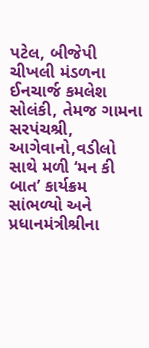પટેલ, બીજેપી ચીખલી મંડળના ઈનચાર્જ કમલેશ સોલંકી, તેમજ ગામના સરપંચશ્રી, આગેવાનો,વડીલો સાથે મળી ‘મન કી બાત’ કાર્યક્રમ સાંભળ્યો અને પ્રધાનમંત્રીશ્રીના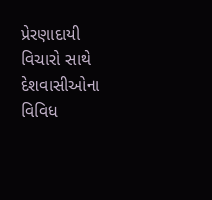પ્રેરણાદાયી વિચારો સાથે દેશવાસીઓના વિવિધ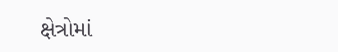ક્ષેત્રોમાં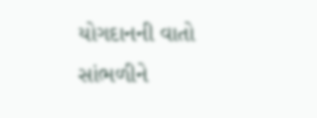યોગદાનની વાતો સાંભળીને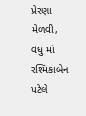પ્રેરણા મેળવી, વધુ માં રશ્મિકાબેન પટેલે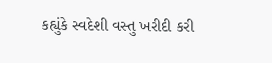કહ્યુંકે સ્વદેશી વસ્તુ ખરીદી કરી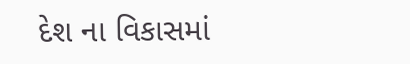દેશ ના વિકાસમાં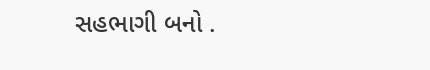સહભાગી બનો .